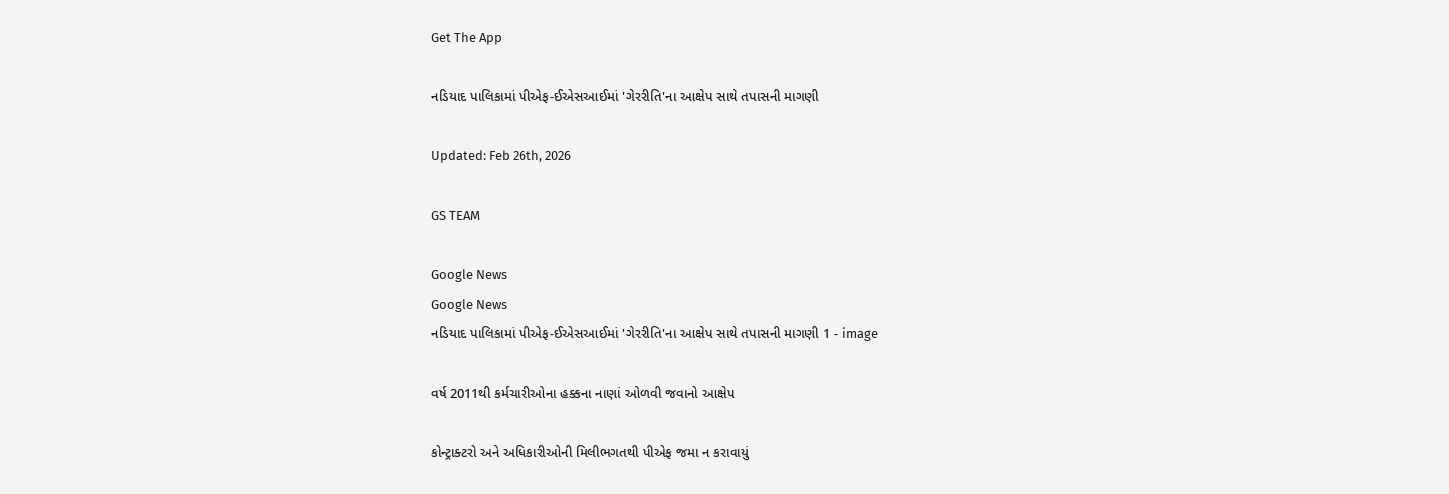Get The App

નડિયાદ પાલિકામાં પીએફ-ઈએસઆઈમાં 'ગેરરીતિ'ના આક્ષેપ સાથે તપાસની માગણી

Updated: Feb 26th, 2026

GS TEAM

Google News
Google News
નડિયાદ પાલિકામાં પીએફ-ઈએસઆઈમાં 'ગેરરીતિ'ના આક્ષેપ સાથે તપાસની માગણી 1 - image

વર્ષ 2011થી કર્મચારીઓના હક્કના નાણાં ઓળવી જવાનો આક્ષેપ

કોન્ટ્રાક્ટરો અને અધિકારીઓની મિલીભગતથી પીએફ જમા ન કરાવાયું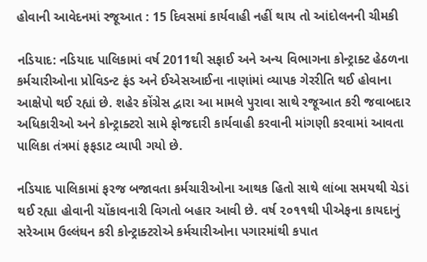હોવાની આવેદનમાં રજૂઆત : 15 દિવસમાં કાર્યવાહી નહીં થાય તો આંદોલનની ચીમકી

નડિયાદ: નડિયાદ પાલિકામાં વર્ષ 2011થી સફાઈ અને અન્ય વિભાગના કોન્ટ્રાક્ટ હેઠળના કર્મચારીઓના પ્રોવિડન્ટ ફંડ અને ઈએસઆઈના નાણાંમાં વ્યાપક ગેરરીતિ થઈ હોવાના આક્ષેપો થઈ રહ્યાં છે. શહેર કોંગ્રેસ દ્વારા આ મામલે પુરાવા સાથે રજૂઆત કરી જવાબદાર અધિકારીઓ અને કોન્ટ્રાક્ટરો સામે ફોજદારી કાર્યવાહી કરવાની માંગણી કરવામાં આવતા પાલિકા તંત્રમાં ફફડાટ વ્યાપી ગયો છે.

નડિયાદ પાલિકામાં ફરજ બજાવતા કર્મચારીઓના આથક હિતો સાથે લાંબા સમયથી ચેડાં થઈ રહ્યા હોવાની ચોંકાવનારી વિગતો બહાર આવી છે. વર્ષ ૨૦૧૧થી પીએફના કાયદાનું સરેઆમ ઉલ્લંઘન કરી કોન્ટ્રાક્ટરોએ કર્મચારીઓના પગારમાંથી કપાત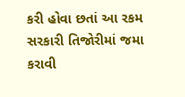કરી હોવા છતાં આ રકમ સરકારી તિજોરીમાં જમા કરાવી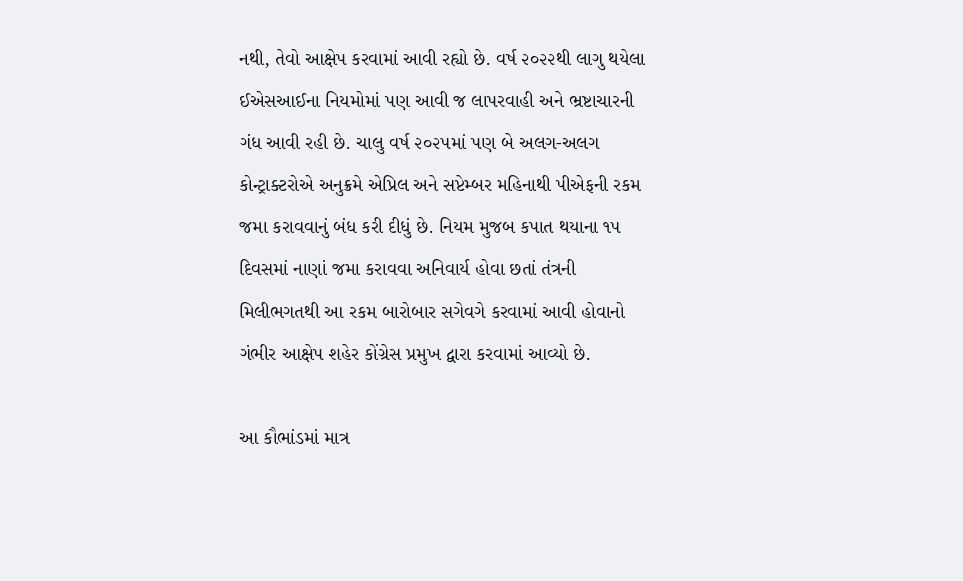નથી, તેવો આક્ષેપ કરવામાં આવી રહ્યો છે. વર્ષ ૨૦૨૨થી લાગુ થયેલા ઈએસઆઈના નિયમોમાં પણ આવી જ લાપરવાહી અને ભ્રષ્ટાચારની ગંધ આવી રહી છે. ચાલુ વર્ષ ૨૦૨૫માં પણ બે અલગ-અલગ કોન્ટ્રાક્ટરોએ અનુક્રમે એપ્રિલ અને સપ્ટેમ્બર મહિનાથી પીએફની રકમ જમા કરાવવાનું બંધ કરી દીધું છે. નિયમ મુજબ કપાત થયાના ૧૫ દિવસમાં નાણાં જમા કરાવવા અનિવાર્ય હોવા છતાં તંત્રની મિલીભગતથી આ રકમ બારોબાર સગેવગે કરવામાં આવી હોવાનો ગંભીર આક્ષેપ શહેર કોંગ્રેસ પ્રમુખ દ્વારા કરવામાં આવ્યો છે.

આ કૌભાંડમાં માત્ર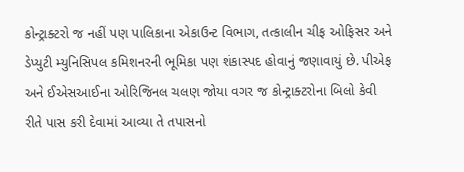કોન્ટ્રાક્ટરો જ નહીં પણ પાલિકાના એકાઉન્ટ વિભાગ, તત્કાલીન ચીફ ઓફિસર અને ડેપ્યુટી મ્યુનિસિપલ કમિશનરની ભૂમિકા પણ શંકાસ્પદ હોવાનું જણાવાયું છે. પીએફ અને ઈએસઆઈના ઓરિજિનલ ચલણ જોયા વગર જ કોન્ટ્રાક્ટરોના બિલો કેવી રીતે પાસ કરી દેવામાં આવ્યા તે તપાસનો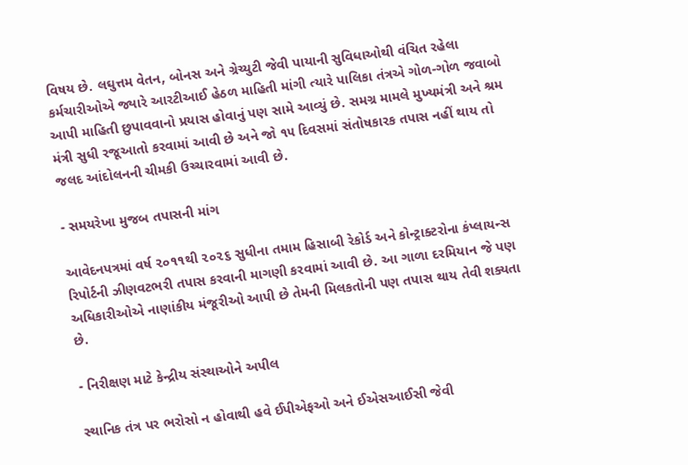વિષય છે. લઘુત્તમ વેતન, બોનસ અને ગ્રેચ્યુટી જેવી પાયાની સુવિધાઓથી વંચિત રહેલા કર્મચારીઓએ જ્યારે આરટીઆઈ હેઠળ માહિતી માંગી ત્યારે પાલિકા તંત્રએ ગોળ-ગોળ જવાબો આપી માહિતી છુપાવવાનો પ્રયાસ હોવાનું પણ સામે આવ્યું છે. સમગ્ર મામલે મુખ્યમંત્રી અને શ્રમ મંત્રી સુધી રજૂઆતો કરવામાં આવી છે અને જો ૧૫ દિવસમાં સંતોષકારક તપાસ નહીં થાય તો જલદ આંદોલનની ચીમકી ઉચ્ચારવામાં આવી છે.

- સમયરેખા મુજબ તપાસની માંગ

આવેદનપત્રમાં વર્ષ ૨૦૧૧થી ૨૦૨૬ સુધીના તમામ હિસાબી રેકોર્ડ અને કોન્ટ્રાક્ટરોના કંપ્લાયન્સ રિપોર્ટની ઝીણવટભરી તપાસ કરવાની માગણી કરવામાં આવી છે. આ ગાળા દરમિયાન જે પણ અધિકારીઓએ નાણાંકીય મંજૂરીઓ આપી છે તેમની મિલકતોની પણ તપાસ થાય તેવી શક્યતા છે.

- નિરીક્ષણ માટે કેન્દ્રીય સંસ્થાઓને અપીલ

સ્થાનિક તંત્ર પર ભરોસો ન હોવાથી હવે ઈપીએફઓ અને ઈએસઆઈસી જેવી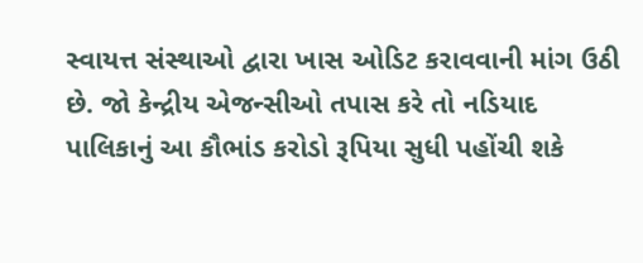સ્વાયત્ત સંસ્થાઓ દ્વારા ખાસ ઓડિટ કરાવવાની માંગ ઉઠી છે. જો કેન્દ્રીય એજન્સીઓ તપાસ કરે તો નડિયાદ પાલિકાનું આ કૌભાંડ કરોડો રૂપિયા સુધી પહોંચી શકે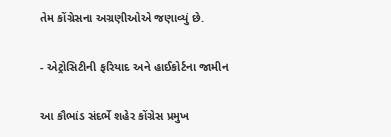તેમ કોંગ્રેસના અગ્રણીઓએ જણાવ્યું છે.

- એટ્રોસિટીની ફરિયાદ અને હાઈકોર્ટના જામીન

આ કૌભાંડ સંદર્ભે શહેર કોંગ્રેસ પ્રમુખ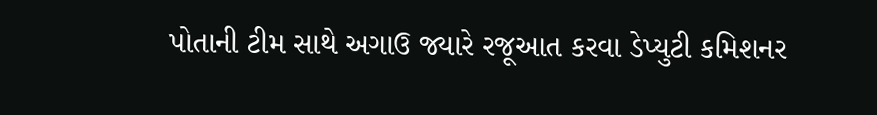પોતાની ટીમ સાથે અગાઉ જ્યારે રજૂઆત કરવા ડેપ્યુટી કમિશનર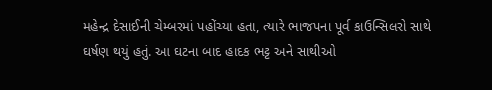મહેન્દ્ર દેસાઈની ચેમ્બરમાં પહોંચ્યા હતા, ત્યારે ભાજપના પૂર્વ કાઉન્સિલરો સાથે ઘર્ષણ થયું હતું. આ ઘટના બાદ હાદક ભટ્ટ અને સાથીઓ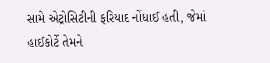સામે એટ્રોસિટીની ફરિયાદ નોંધાઈ હતી, જેમાં હાઈકોર્ટે તેમને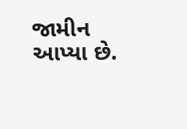જામીન આપ્યા છે.